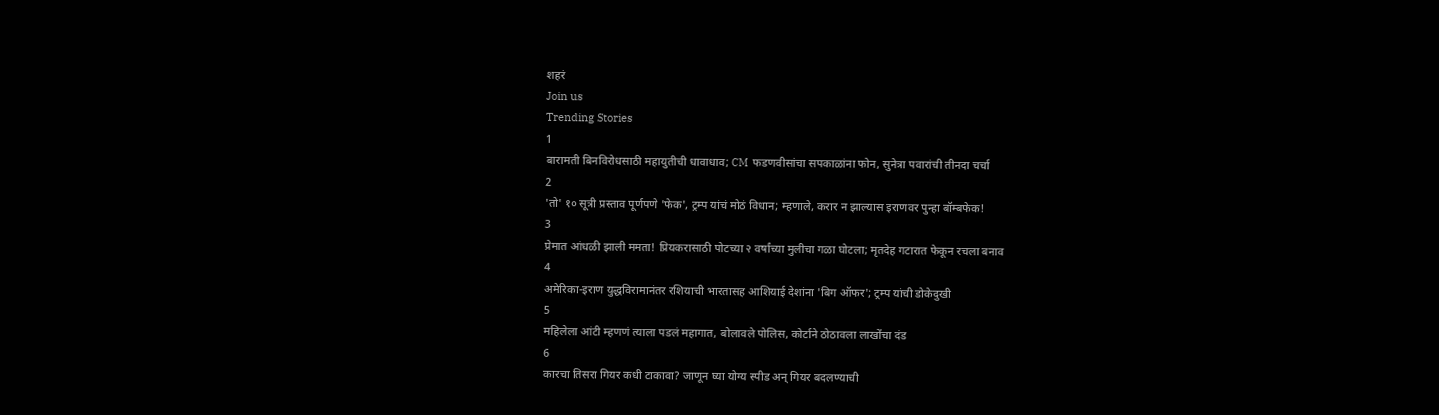शहरं
Join us
Trending Stories
1
बारामती बिनविरोधसाठी महायुतीची धावाधाव; CM फडणवीसांचा सपकाळांना फोन, सुनेत्रा पवारांची तीनदा चर्चा
2
'तो' १० सूत्री प्रस्ताव पूर्णपणे 'फेक', ट्रम्प यांचं मोठं विधान; म्हणाले, करार न झाल्यास इराणवर पुन्हा बॉम्बफेक!
3
प्रेमात आंधळी झाली ममता! प्रियकरासाठी पोटच्या २ वर्षांच्या मुलीचा गळा घोटला; मृतदेह गटारात फेकून रचला बनाव
4
अमेरिका-इराण युद्धविरामानंतर रशियाची भारतासह आशियाई देशांना 'बिग ऑफर'; ट्रम्प यांची डोकेदुखी
5
महिलेला आंटी म्हणणं त्याला पडलं महागात, बोलावले पोलिस, कोर्टाने ठोठावला लाखोंचा दंड
6
कारचा तिसरा गियर कधी टाकावा? जाणून घ्या योग्य स्पीड अन् गियर बदलण्याची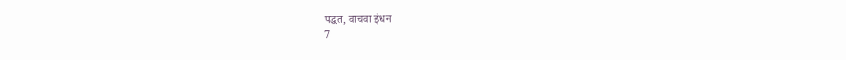पद्धत, वाचवा इंधन
7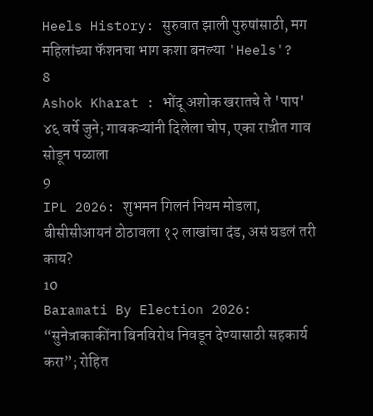Heels History: सुरुवात झाली पुरुषांसाठी, मग महिलांच्या फॅशनचा भाग कशा बनल्या 'Heels'?
8
Ashok Kharat : भोंदू अशोक खरातचे ते 'पाप' ४६ वर्षे जुने; गावकऱ्यांनी दिलेला चोप, एका रात्रीत गाव सोडून पळाला
9
IPL 2026: शुभमन गिलनं नियम मोडला, बीसीसीआयनं ठोठावला १२ लाखांचा दंड, असं घडलं तरी काय?
10
Baramati By Election 2026: “सुनेत्राकाकींना बिनविरोध निवडून देण्यासाठी सहकार्य करा”; रोहित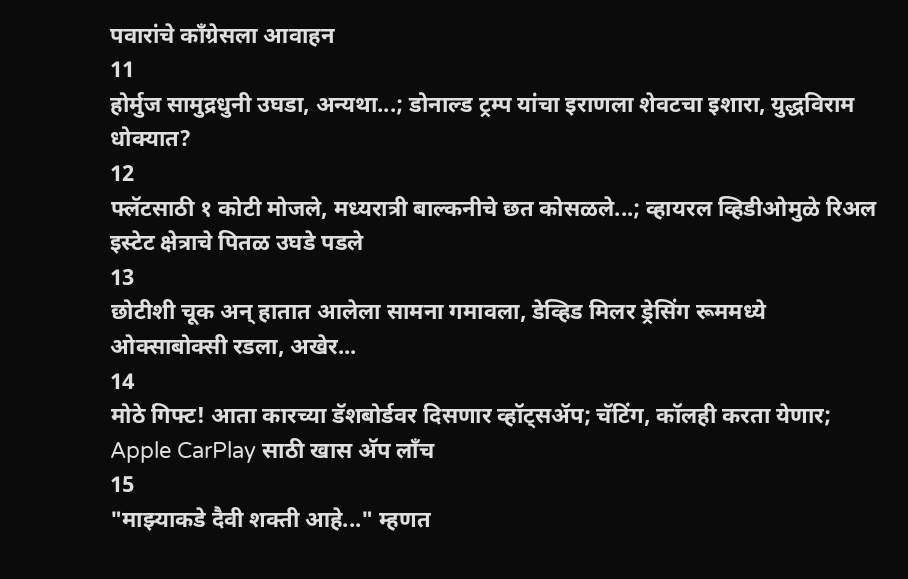पवारांचे काँग्रेसला आवाहन
11
होर्मुज सामुद्रधुनी उघडा, अन्यथा...; डोनाल्ड ट्रम्प यांचा इराणला शेवटचा इशारा, युद्धविराम धोक्यात?
12
फ्लॅटसाठी १ कोटी मोजले, मध्यरात्री बाल्कनीचे छत कोसळले...; व्हायरल व्हिडीओमुळे रिअल इस्टेट क्षेत्राचे पितळ उघडे पडले
13
छोटीशी चूक अन् हातात आलेला सामना गमावला, डेव्हिड मिलर ड्रेसिंग रूममध्ये ओक्साबोक्सी रडला, अखेर...
14
मोठे गिफ्ट! आता कारच्या डॅशबोर्डवर दिसणार व्हॉट्सॲप; चॅटिंग, कॉलही करता येणार; Apple CarPlay साठी खास अ‍ॅप लाँच
15
"माझ्याकडे दैवी शक्ती आहे..." म्हणत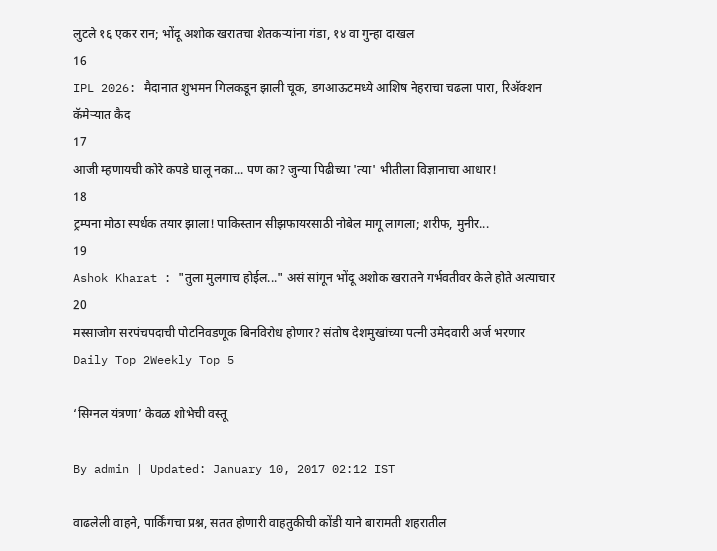लुटले १६ एकर रान; भोंदू अशोक खरातचा शेतकऱ्यांना गंडा, १४ वा गुन्हा दाखल
16
IPL 2026: मैदानात शुभमन गिलकडून झाली चूक, डगआऊटमध्ये आशिष नेहराचा चढला पारा, रिअ‍ॅक्शन कॅमेऱ्यात कैद
17
आजी म्हणायची कोरे कपडे घालू नका... पण का? जुन्या पिढीच्या 'त्या' भीतीला विज्ञानाचा आधार!
18
ट्रम्पना मोठा स्पर्धक तयार झाला! पाकिस्तान सीझफायरसाठी नोबेल मागू लागला; शरीफ, मुनीर...
19
Ashok Kharat : "तुला मुलगाच होईल..." असं सांगून भोंदू अशोक खरातने गर्भवतीवर केले होते अत्याचार
20
मस्साजोग सरपंचपदाची पोटनिवडणूक बिनविरोध होणार? संतोष देशमुखांच्या पत्नी उमेदवारी अर्ज भरणार
Daily Top 2Weekly Top 5

‘सिग्नल यंत्रणा’ केवळ शोभेची वस्तू

By admin | Updated: January 10, 2017 02:12 IST

वाढलेली वाहने, पार्किंगचा प्रश्न, सतत होणारी वाहतुकीची कोंडी याने बारामती शहरातील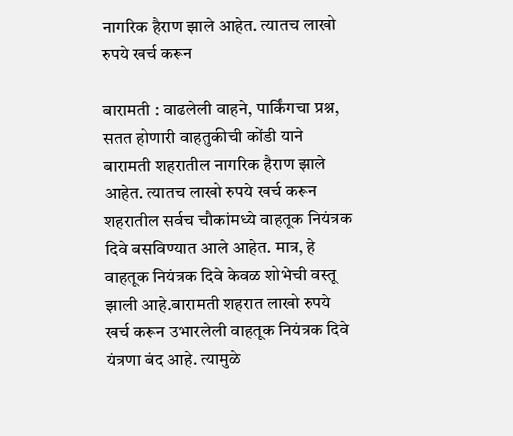नागरिक हैराण झाले आहेत. त्यातच लाखो रुपये खर्च करून

बारामती : वाढलेली वाहने, पार्किंगचा प्रश्न, सतत होणारी वाहतुकीची कोंडी याने बारामती शहरातील नागरिक हैराण झाले आहेत. त्यातच लाखो रुपये खर्च करून शहरातील सर्वच चौकांमध्ये वाहतूक नियंत्रक दिवे बसविण्यात आले आहेत. मात्र, हे वाहतूक नियंत्रक दिवे केवळ शोभेची वस्तू झाली आहे.बारामती शहरात लाखो रुपये खर्च करून उभारलेली वाहतूक नियंत्रक दिवे यंत्रणा बंद आहे. त्यामुळे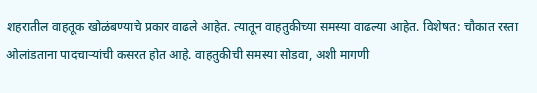शहरातील वाहतूक खोळंबण्याचे प्रकार वाढले आहेत. त्यातून वाहतुकीच्या समस्या वाढल्या आहेत. विशेषत: चौकात रस्ता ओलांडताना पादचाऱ्यांची कसरत होत आहे. वाहतुकीची समस्या सोडवा, अशी मागणी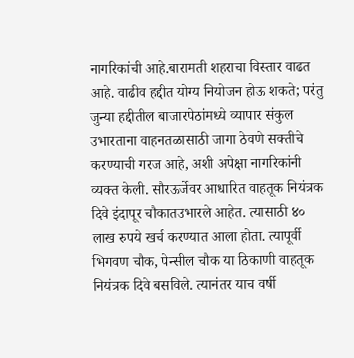नागरिकांची आहे.बारामती शहराचा विस्तार वाढत आहे. वाढीव हद्दीत योग्य नियोजन होऊ शकते; परंतु जुन्या हद्दीतील बाजारपेठांमध्ये व्यापार संकुल उभारताना वाहनतळासाठी जागा ठेवणे सक्तीचे करण्याची गरज आहे, अशी अपेक्षा नागरिकांनी व्यक्त केली. सौरऊर्जेवर आधारित वाहतूक नियंत्रक दिवे इंदापूर चौकातउभारले आहेत. त्यासाठी ४० लाख रुपये खर्च करण्यात आला होता. त्यापूर्वी भिगवण चौक, पेन्सील चौक या ठिकाणी वाहतूक नियंत्रक दिवे बसविले. त्यानंतर याच वर्षी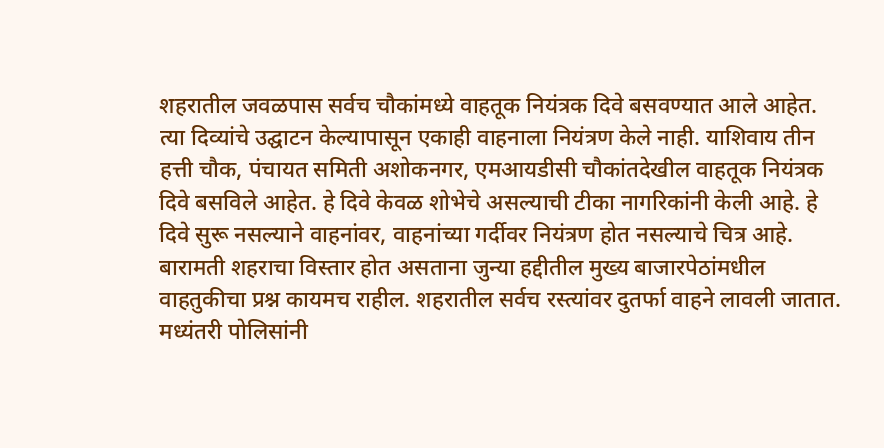शहरातील जवळपास सर्वच चौकांमध्ये वाहतूक नियंत्रक दिवे बसवण्यात आले आहेत. त्या दिव्यांचे उद्घाटन केल्यापासून एकाही वाहनाला नियंत्रण केले नाही. याशिवाय तीन हत्ती चौक, पंचायत समिती अशोकनगर, एमआयडीसी चौकांतदेखील वाहतूक नियंत्रक दिवे बसविले आहेत. हे दिवे केवळ शोभेचे असल्याची टीका नागरिकांनी केली आहे. हे दिवे सुरू नसल्याने वाहनांवर, वाहनांच्या गर्दीवर नियंत्रण होत नसल्याचे चित्र आहे. बारामती शहराचा विस्तार होत असताना जुन्या हद्दीतील मुख्य बाजारपेठांमधील वाहतुकीचा प्रश्न कायमच राहील. शहरातील सर्वच रस्त्यांवर दुतर्फा वाहने लावली जातात. मध्यंतरी पोलिसांनी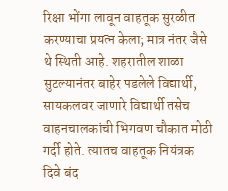रिक्षा भोंगा लावून वाहतूक सुरळीत करण्याचा प्रयत्न केला; मात्र नंतर जैसे थे स्थिती आहे. शहरातील शाळा सुटल्यानंतर बाहेर पडलेले विद्यार्थी, सायकलवर जाणारे विद्यार्थी तसेच वाहनचालकांची भिगवण चौकात मोठी गर्दी होते. त्यातच वाहतूक नियंत्रक दिवे बंद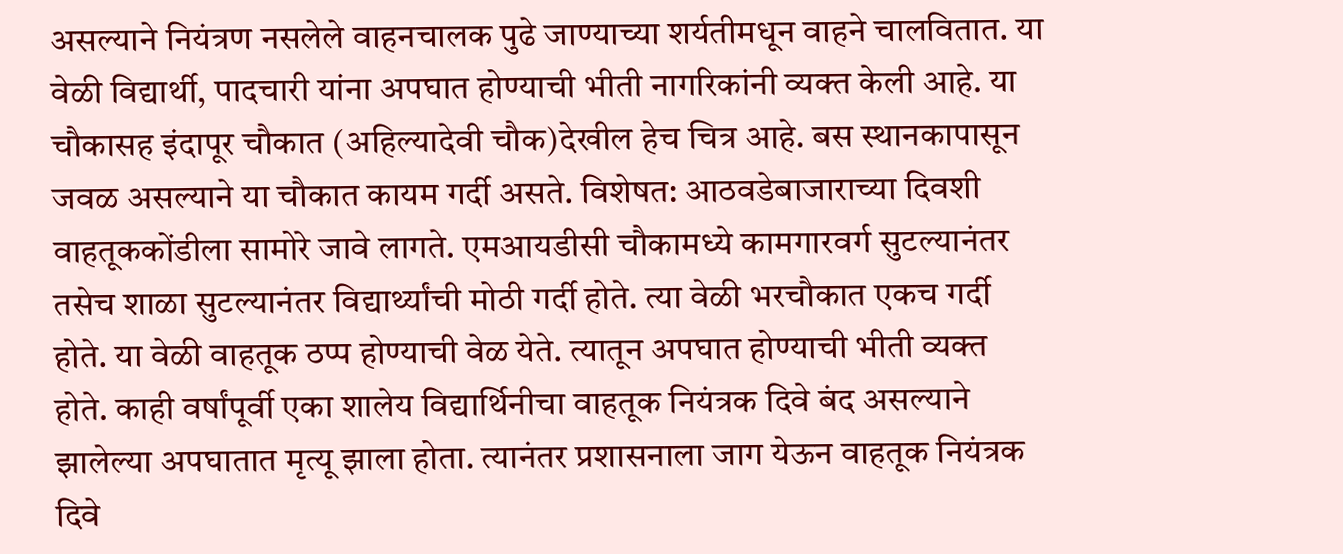असल्याने नियंत्रण नसलेले वाहनचालक पुढे जाण्याच्या शर्यतीमधून वाहने चालवितात. या वेळी विद्यार्थी, पादचारी यांना अपघात होण्याची भीती नागरिकांनी व्यक्त केली आहे. या चौकासह इंदापूर चौकात (अहिल्यादेवी चौक)देखील हेच चित्र आहे. बस स्थानकापासून जवळ असल्याने या चौकात कायम गर्दी असते. विशेषत: आठवडेबाजाराच्या दिवशी वाहतूककोंडीला सामोरे जावे लागते. एमआयडीसी चौकामध्ये कामगारवर्ग सुटल्यानंतर तसेच शाळा सुटल्यानंतर विद्यार्थ्यांची मोठी गर्दी होते. त्या वेळी भरचौकात एकच गर्दी होते. या वेळी वाहतूक ठप्प होण्याची वेळ येते. त्यातून अपघात होण्याची भीती व्यक्त होते. काही वर्षांपूर्वी एका शालेय विद्यार्थिनीचा वाहतूक नियंत्रक दिवे बंद असल्याने झालेल्या अपघातात मृत्यू झाला होता. त्यानंतर प्रशासनाला जाग येऊन वाहतूक नियंत्रक दिवे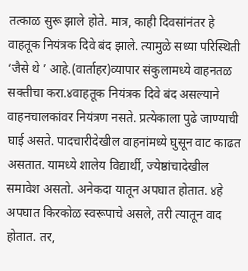तत्काळ सुरू झाले होते. मात्र, काही दिवसांनंतर हे वाहतूक नियंत्रक दिवे बंद झाले. त्यामुळे सध्या परिस्थिती ‘जैसे थे ’ आहे.(वार्ताहर)व्यापार संकुलामध्ये वाहनतळ सक्तीचा करा.४वाहतूक नियंत्रक दिवे बंद असल्याने वाहनचालकांवर नियंत्रण नसते. प्रत्येकाला पुढे जाण्याची घाई असते. पादचारीदेखील वाहनांमध्ये घुसून वाट काढत असतात. यामध्ये शालेय विद्यार्थी, ज्येष्ठांचादेखील समावेश असतो. अनेकदा यातून अपघात होतात. ४हे अपघात किरकोळ स्वरूपाचे असले, तरी त्यातून वाद होतात. तर,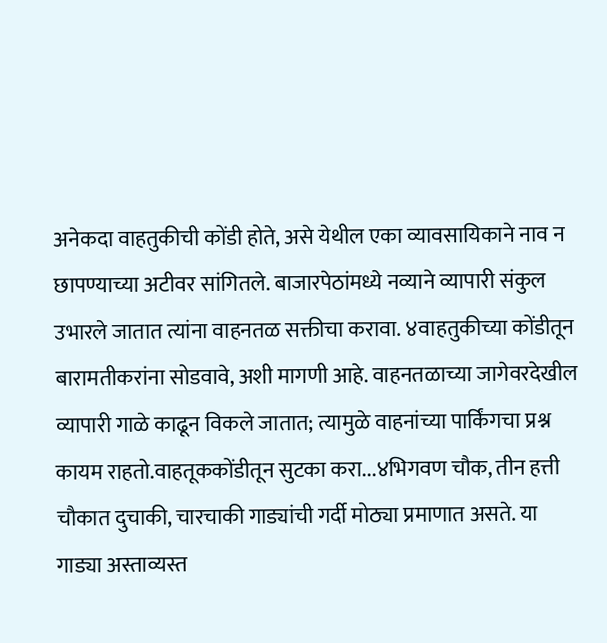अनेकदा वाहतुकीची कोंडी होते, असे येथील एका व्यावसायिकाने नाव न छापण्याच्या अटीवर सांगितले. बाजारपेठांमध्ये नव्याने व्यापारी संकुल उभारले जातात त्यांना वाहनतळ सक्तीचा करावा. ४वाहतुकीच्या कोंडीतून बारामतीकरांना सोडवावे, अशी मागणी आहे. वाहनतळाच्या जागेवरदेखील व्यापारी गाळे काढून विकले जातात; त्यामुळे वाहनांच्या पार्किंगचा प्रश्न कायम राहतो.वाहतूककोंडीतून सुटका करा...४भिगवण चौक, तीन हत्ती चौकात दुचाकी, चारचाकी गाड्यांची गर्दी मोठ्या प्रमाणात असते. या गाड्या अस्ताव्यस्त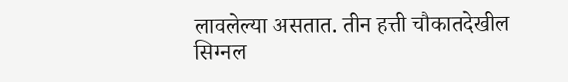लावलेल्या असतात. तीन हत्ती चौकातदेखील सिग्नल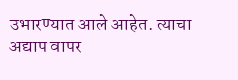उभारण्यात आले आहेत. त्याचा अद्याप वापर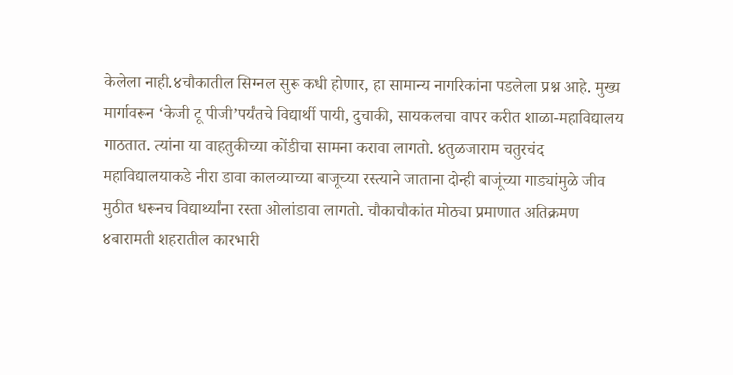केलेला नाही.४चौकातील सिग्नल सुरू कधी होणार, हा सामान्य नागरिकांना पडलेला प्रश्न आहे. मुख्य मार्गावरून ‘केजी टू पीजी’पर्यंतचे विद्यार्थी पायी, दुचाकी, सायकलचा वापर करीत शाळा-महाविद्यालय गाठतात. त्यांना या वाहतुकीच्या कोंडीचा सामना करावा लागतो. ४तुळजाराम चतुरचंद महाविद्यालयाकडे नीरा डावा कालव्याच्या बाजूच्या रस्त्याने जाताना दोन्ही बाजूंच्या गाड्यांमुळे जीव मुठीत धरूनच विद्यार्थ्यांना रस्ता ओलांडावा लागतो. चौकाचौकांत मोठ्या प्रमाणात अतिक्रमण ४बारामती शहरातील कारभारी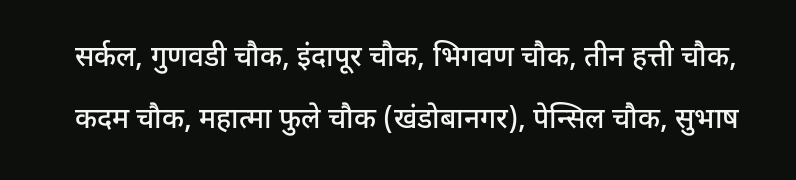सर्कल, गुणवडी चौक, इंदापूर चौक, भिगवण चौक, तीन हत्ती चौक, कदम चौक, महात्मा फुले चौक (खंडोबानगर), पेन्सिल चौक, सुभाष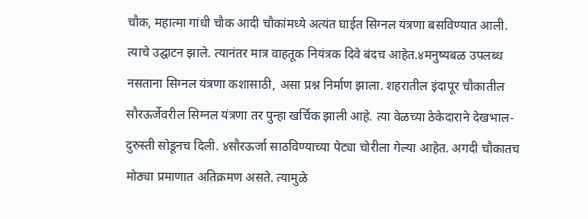चौक, महात्मा गांधी चौक आदी चौकांमध्ये अत्यंत घाईत सिग्नल यंत्रणा बसविण्यात आली. त्याचे उद्घाटन झाले. त्यानंतर मात्र वाहतूक नियंत्रक दिवे बंदच आहेत.४मनुष्यबळ उपलब्ध नसताना सिग्नल यंत्रणा कशासाठी, असा प्रश्न निर्माण झाला. शहरातील इंदापूर चौकातील सौरऊर्जेवरील सिग्नल यंत्रणा तर पुन्हा खर्चिक झाली आहे. त्या वेळच्या ठेकेदाराने देखभाल-दुरुस्ती सोडूनच दिली. ४सौरऊर्जा साठविण्याच्या पेट्या चोरीला गेल्या आहेत. अगदी चौकातच मोठ्या प्रमाणात अतिक्रमण असते. त्यामुळे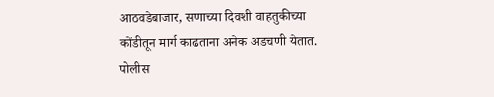आठवडेबाजार, सणाच्या दिवशी वाहतुकीच्या कोंडीतून मार्ग काढताना अनेक अडचणी येतात. पोलीस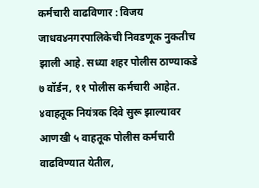कर्मचारी वाढविणार : विजय जाधव४नगरपालिकेची निवडणूक नुकतीच झाली आहे. सध्या शहर पोलीस ठाण्याकडे ७ वॉर्डन, ११ पोलीस कर्मचारी आहेत. ४वाहतूक नियंत्रक दिवे सुरू झाल्यावर आणखी ५ वाहतूक पोलीस कर्मचारी वाढविण्यात येतील,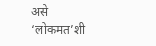असे ‘लोकमत’शी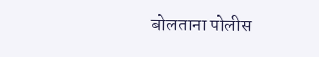बोलताना पोलीस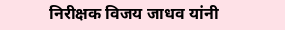निरीक्षक विजय जाधव यांनी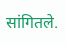सांगितले.